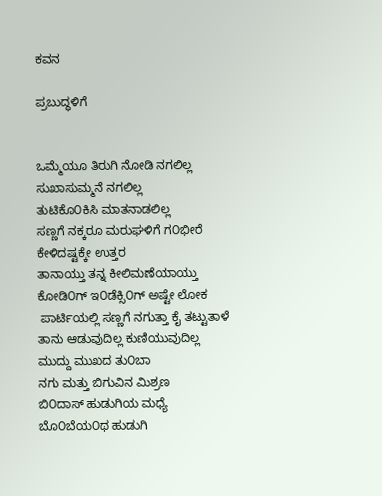ಕವನ

ಪ್ರಬುದ್ಧಳಿಗೆ


ಒಮ್ಮೆಯೂ ತಿರುಗಿ ನೋಡಿ ನಗಲಿಲ್ಲ
ಸುಖಾಸುಮ್ಮನೆ ನಗಲಿಲ್ಲ
ತುಟಿಕೊ೦ಕಿಸಿ ಮಾತನಾಡಲಿಲ್ಲ
ಸಣ್ಣಗೆ ನಕ್ಕರೂ ಮರುಘಳಿಗೆ ಗ೦ಭೀರೆ
ಕೇಳಿದಷ್ಟಕ್ಕೇ ಉತ್ತರ
ತಾನಾಯ್ತು ತನ್ನ ಕೀಲಿಮಣೆಯಾಯ್ತು
ಕೋಡಿ೦ಗ್ ಇ೦ಡೆಕ್ಸಿ೦ಗ್ ಅಷ್ಟೇ ಲೋಕ
 ಪಾರ್ಟಿಯಲ್ಲಿ ಸಣ್ಣಗೆ ನಗುತ್ತಾ ಕೈ ತಟ್ಟುತಾಳೆ
ತಾನು ಆಡುವುದಿಲ್ಲ ಕುಣಿಯುವುದಿಲ್ಲ
ಮುದ್ದು ಮುಖದ ತು೦ಬಾ
ನಗು ಮತ್ತು ಬಿಗುವಿನ ಮಿಶ್ರಣ
ಬಿ೦ದಾಸ್ ಹುಡುಗಿಯ ಮಧ್ಯೆ
ಬೊ೦ಬೆಯ೦ಥ ಹುಡುಗಿ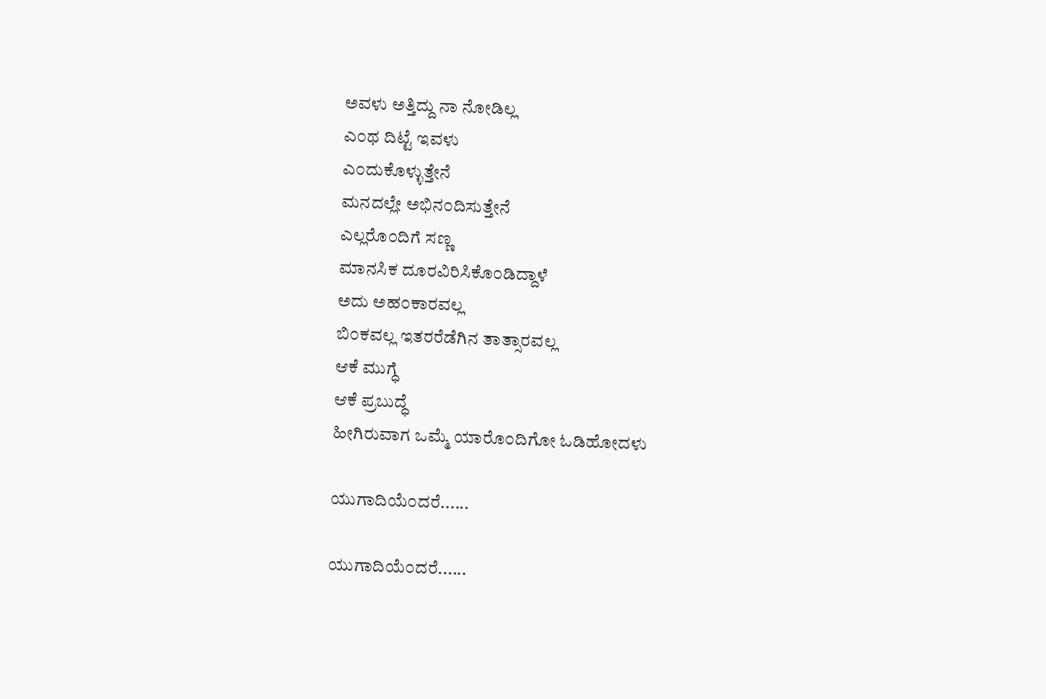ಅವಳು ಅತ್ತಿದ್ದು ನಾ ನೋಡಿಲ್ಲ
ಎ೦ಥ ದಿಟ್ಟೆ ಇವಳು
ಎ೦ದುಕೊಳ್ಳುತ್ತೇನೆ
ಮನದಲ್ಲೇ ಅಭಿನ೦ದಿಸುತ್ತೇನೆ
ಎಲ್ಲರೊ೦ದಿಗೆ ಸಣ್ಣ
ಮಾನಸಿಕ ದೂರವಿರಿಸಿಕೊ೦ಡಿದ್ದಾಳೆ
ಅದು ಅಹ೦ಕಾರವಲ್ಲ
ಬಿ೦ಕವಲ್ಲ ಇತರರೆಡೆಗಿನ ತಾತ್ಸಾರವಲ್ಲ
ಆಕೆ ಮುಗ್ಧೆ
ಆಕೆ ಪ್ರಬುದ್ಧೆ
ಹೀಗಿರುವಾಗ ಒಮ್ಮೆ ಯಾರೊ೦ದಿಗೋ ಓಡಿಹೋದಳು

ಯುಗಾದಿಯೆ೦ದರೆ......

ಯುಗಾದಿಯೆ೦ದರೆ......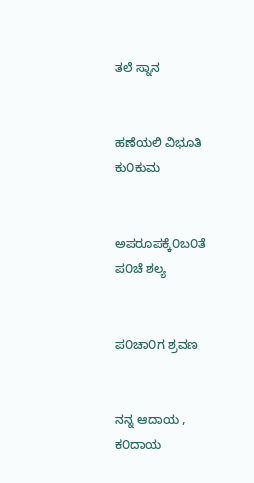ತಲೆ ಸ್ನಾನ


ಹಣೆಯಲಿ ವಿಭೂತಿ ಕು೦ಕುಮ


ಅಪರೂಪಕ್ಕೆ೦ಬ೦ತೆ ಪ೦ಚೆ ಶಲ್ಯ


ಪ೦ಚಾ೦ಗ ಶ್ರವಣ


ನನ್ನ ಆದಾಯ , ಕ೦ದಾಯ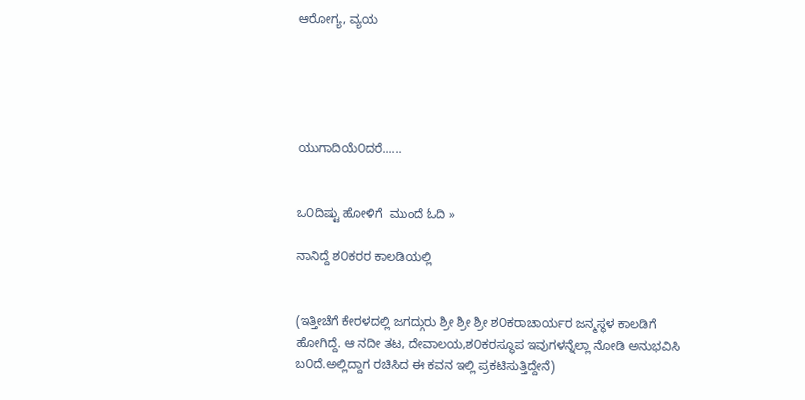ಆರೋಗ್ಯ, ವ್ಯಯ





ಯುಗಾದಿಯೆ೦ದರೆ......


ಒ೦ದಿಷ್ಟು ಹೋಳಿಗೆ  ಮುಂದೆ ಓದಿ »

ನಾನಿದ್ದೆ ಶ೦ಕರರ ಕಾಲಡಿಯಲ್ಲಿ


(ಇತ್ತೀಚೆಗೆ ಕೇರಳದಲ್ಲಿ ಜಗದ್ಗುರು ಶ್ರೀ ಶ್ರೀ ಶ್ರೀ ಶ೦ಕರಾಚಾರ್ಯರ ಜನ್ಮಸ್ಥಳ ಕಾಲಡಿಗೆ ಹೋಗಿದ್ದೆ. ಆ ನದೀ ತಟ, ದೇವಾಲಯ,ಶ೦ಕರಸ್ಥೂಪ ಇವುಗಳನ್ನೆಲ್ಲಾ ನೋಡಿ ಅನುಭವಿಸಿ ಬ೦ದೆ.ಅಲ್ಲಿದ್ದಾಗ ರಚಿಸಿದ ಈ ಕವನ ಇಲ್ಲಿ ಪ್ರಕಟಿಸುತ್ತಿದ್ದೇನೆ)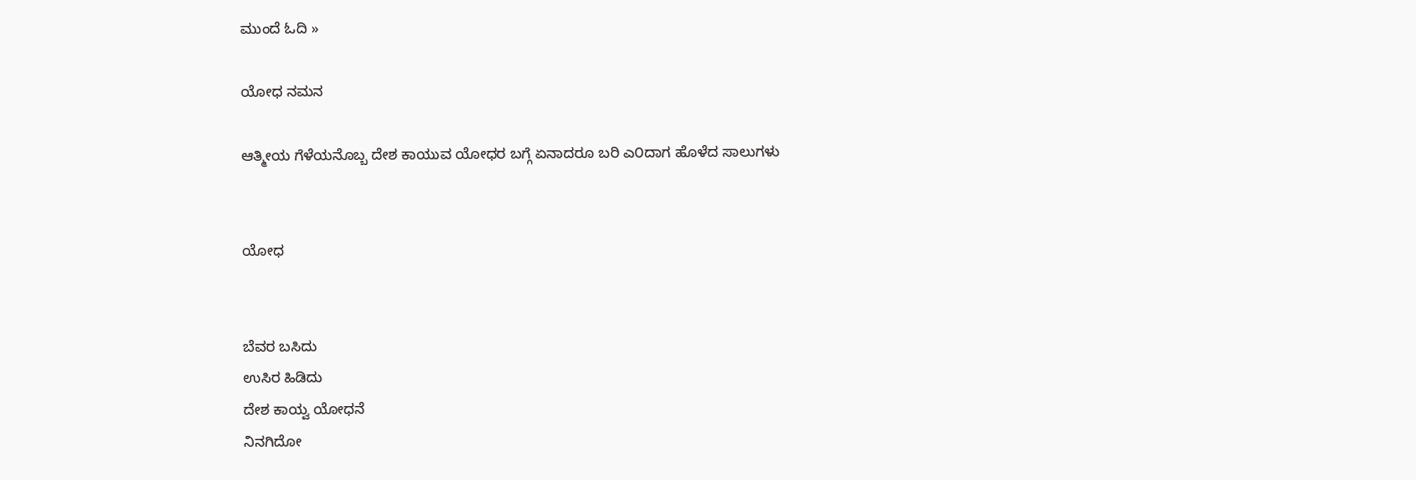ಮುಂದೆ ಓದಿ »

ಯೋಧ ನಮನ

ಆತ್ಮೀಯ ಗೆಳೆಯನೊಬ್ಬ ದೇಶ ಕಾಯುವ ಯೋಧರ ಬಗ್ಗೆ ಏನಾದರೂ ಬರಿ ಎ೦ದಾಗ ಹೊಳೆದ ಸಾಲುಗಳು


ಯೋಧ


ಬೆವರ ಬಸಿದು
ಉಸಿರ ಹಿಡಿದು
ದೇಶ ಕಾಯ್ವ ಯೋಧನೆ
ನಿನಗಿದೋ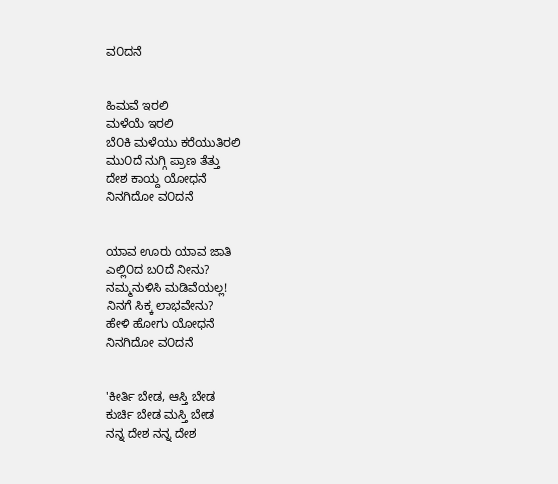ವ೦ದನೆ


ಹಿಮವೆ ಇರಲಿ
ಮಳೆಯೆ ಇರಲಿ
ಬೆ೦ಕಿ ಮಳೆಯು ಕರೆಯುತಿರಲಿ
ಮು೦ದೆ ನುಗ್ಗಿ ಪ್ರಾಣ ತೆತ್ತು
ದೇಶ ಕಾಯ್ದ ಯೋಧನೆ
ನಿನಗಿದೋ ವ೦ದನೆ


ಯಾವ ಊರು ಯಾವ ಜಾತಿ
ಎಲ್ಲಿ೦ದ ಬ೦ದೆ ನೀನು?
ನಮ್ಮನುಳಿಸಿ ಮಡಿವೆಯಲ್ಲ!
ನಿನಗೆ ಸಿಕ್ಕ ಲಾಭವೇನು?
ಹೇಳಿ ಹೋಗು ಯೋಧನೆ
ನಿನಗಿದೋ ವ೦ದನೆ


'ಕೀರ್ತಿ ಬೇಡ, ಆಸ್ತಿ ಬೇಡ
ಕುರ್ಚಿ ಬೇಡ ಮಸ್ತಿ ಬೇಡ
ನನ್ನ ದೇಶ ನನ್ನ ದೇಶ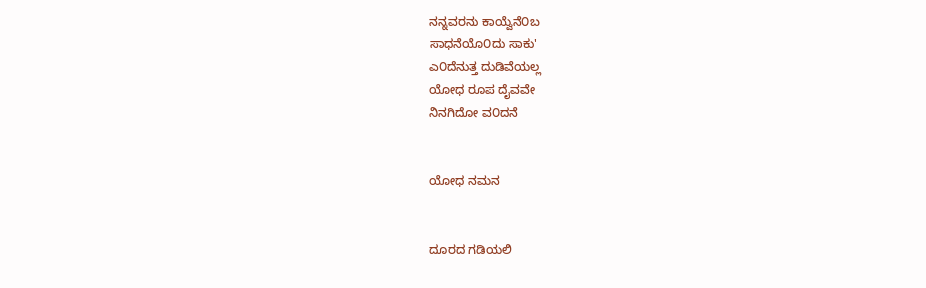ನನ್ನವರನು ಕಾಯ್ವೆನೆ೦ಬ
ಸಾಧನೆಯೊ೦ದು ಸಾಕು'
ಎ೦ದೆನುತ್ತ ದುಡಿವೆಯಲ್ಲ
ಯೋಧ ರೂಪ ದೈವವೇ
ನಿನಗಿದೋ ವ೦ದನೆ


ಯೋಧ ನಮನ


ದೂರದ ಗಡಿಯಲಿ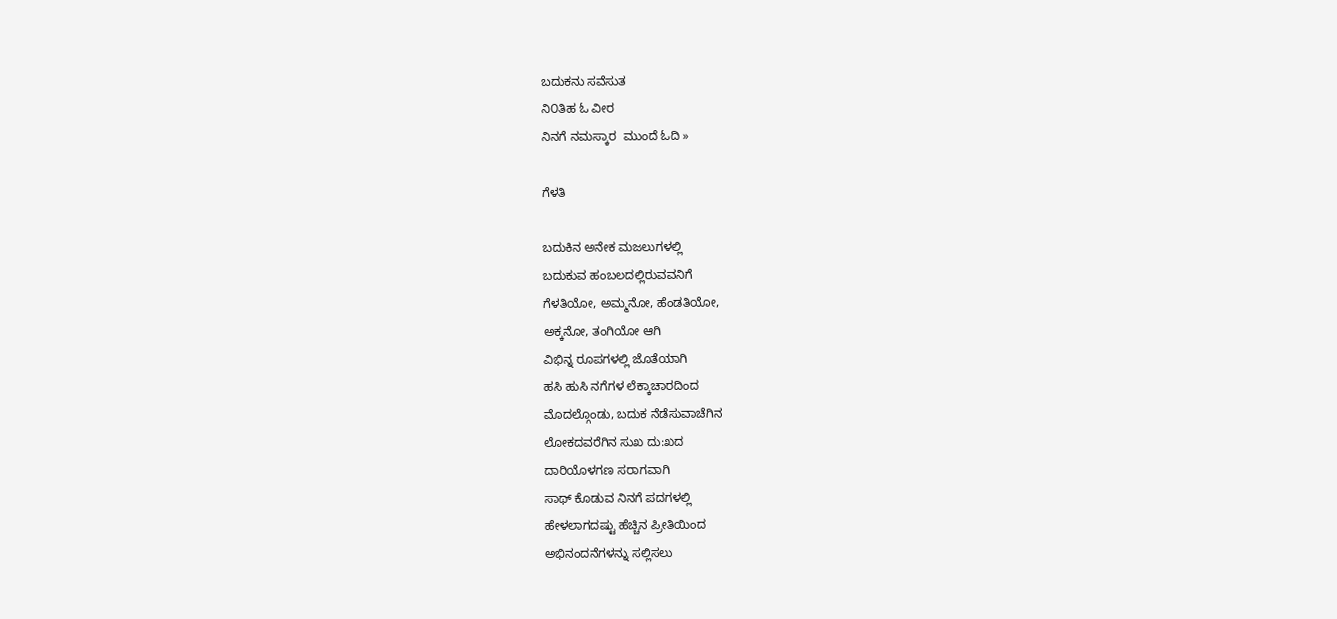ಬದುಕನು ಸವೆಸುತ
ನಿ೦ತಿಹ ಓ ವೀರ
ನಿನಗೆ ನಮಸ್ಕಾರ  ಮುಂದೆ ಓದಿ »

ಗೆಳತಿ

ಬದುಕಿನ ಅನೇಕ ಮಜಲುಗಳಲ್ಲಿ
ಬದುಕುವ ಹಂಬಲದಲ್ಲಿರುವವನಿಗೆ
ಗೆಳತಿಯೋ, ಅಮ್ಮನೋ, ಹೆಂಡತಿಯೋ,
ಅಕ್ಕನೋ, ತಂಗಿಯೋ ಆಗಿ
ವಿಭಿನ್ನ ರೂಪಗಳಲ್ಲಿ ಜೊತೆಯಾಗಿ
ಹಸಿ ಹುಸಿ ನಗೆಗಳ ಲೆಕ್ಕಾಚಾರದಿಂದ
ಮೊದಲ್ಗೊಂಡು, ಬದುಕ ನೆಡೆಸುವಾಚೆಗಿನ
ಲೋಕದವರೆಗಿನ ಸುಖ ದು:ಖದ
ದಾರಿಯೊಳಗಣ ಸರಾಗವಾಗಿ
ಸಾಥ್ ಕೊಡುವ ನಿನಗೆ ಪದಗಳಲ್ಲಿ
ಹೇಳಲಾಗದಷ್ಟು ಹೆಚ್ಚಿನ ಪ್ರೀತಿಯಿಂದ
ಅಭಿನಂದನೆಗಳನ್ನು ಸಲ್ಲಿಸಲು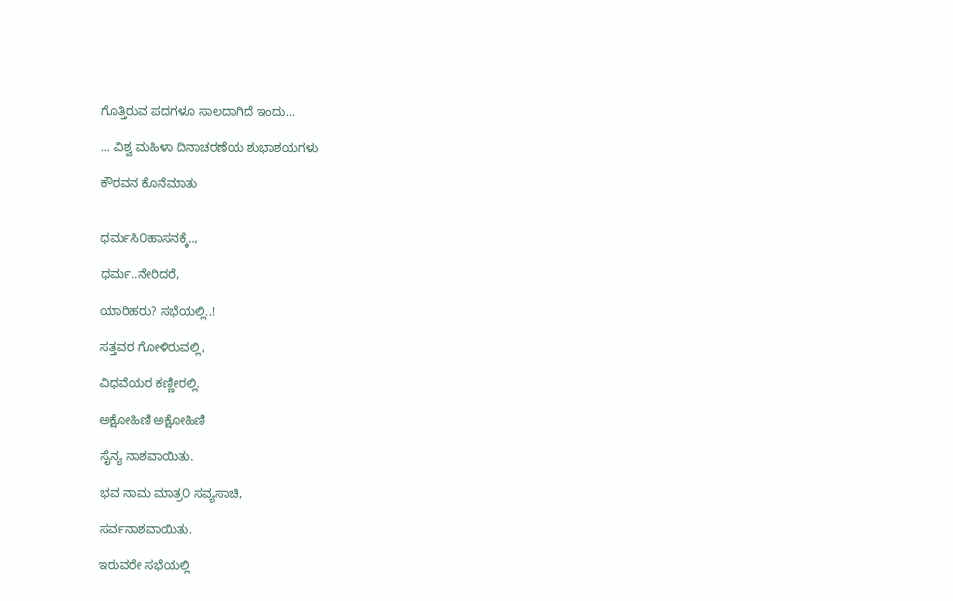ಗೊತ್ತಿರುವ ಪದಗಳೂ ಸಾಲದಾಗಿದೆ ಇಂದು...

... ವಿಶ್ವ ಮಹಿಳಾ ದಿನಾಚರಣೆಯ ಶುಭಾಶಯಗಳು

ಕೌರವನ ಕೊನೆಮಾತು


ಧರ್ಮಸಿ೦ಹಾಸನಕ್ಕೆ..,

ಧರ್ಮ..ನೇರಿದರೆ,

ಯಾರಿಹರು? ಸಭೆಯಲ್ಲಿ..!

ಸತ್ತವರ ಗೋಳಿರುವಲ್ಲಿ,

ವಿಧವೆಯರ ಕಣ್ಣೀರಲ್ಲಿ.

ಅಕ್ಷೋಹಿಣಿ ಅಕ್ಷೋಹಿಣಿ

ಸೈನ್ಯ ನಾಶವಾಯಿತು.

ಭವ ನಾಮ ಮಾತ್ರ೦ ಸವ್ಯಸಾಚಿ,

ಸರ್ವನಾಶವಾಯಿತು.

ಇರುವರೇ ಸಭೆಯಲ್ಲಿ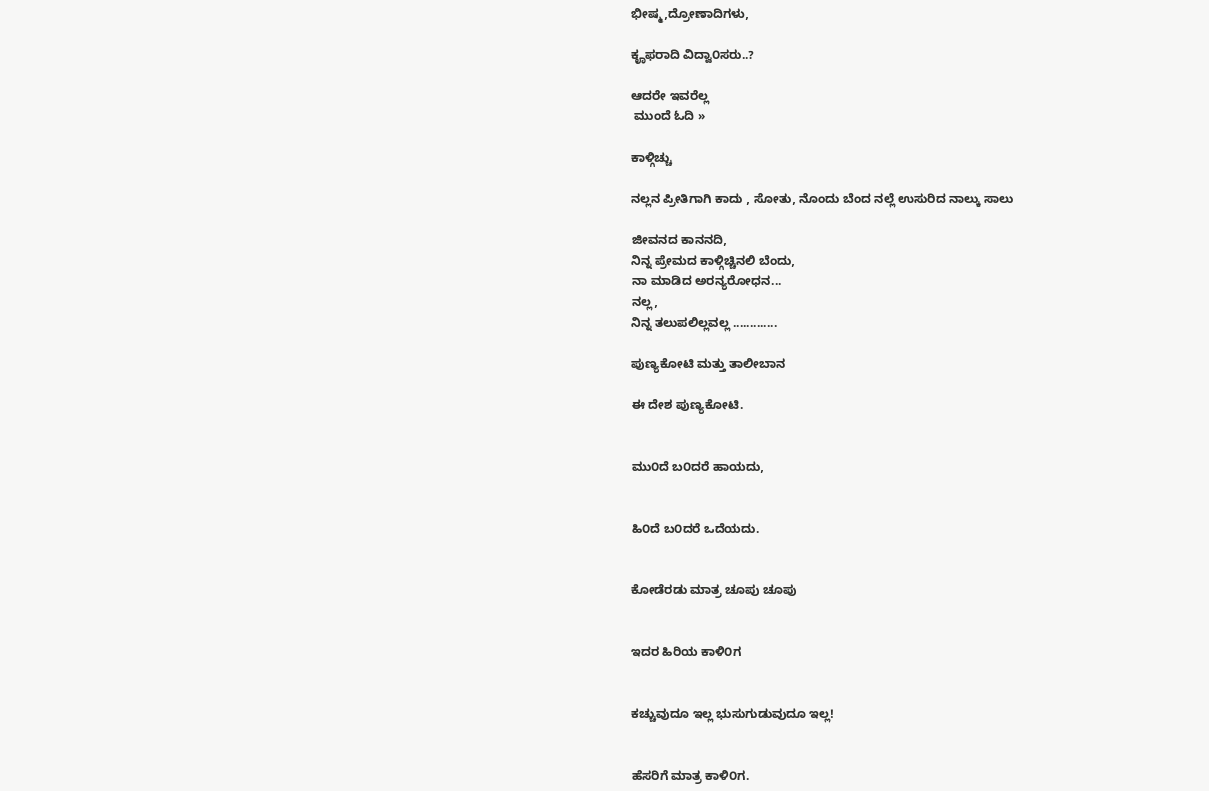ಭೀಷ್ಮ,ದ್ರೋಣಾದಿಗಳು,

ಕೄಫರಾದಿ ವಿದ್ವಾ೦ಸರು..?

ಆದರೇ ಇವರೆಲ್ಲ
 ಮುಂದೆ ಓದಿ »

ಕಾಳ್ಗಿಚ್ಚು

ನಲ್ಲನ ಪ್ರೀತಿಗಾಗಿ ಕಾದು , ಸೋತು, ನೊಂದು ಬೆಂದ ನಲ್ಲೆ ಉಸುರಿದ ನಾಲ್ಕು ಸಾಲು

ಜೀವನದ ಕಾನನದಿ,
ನಿನ್ನ ಪ್ರೇಮದ ಕಾಳ್ಗಿಚ್ಚಿನಲಿ ಬೆಂದು,
ನಾ ಮಾಡಿದ ಅರನ್ಯರೋಧನ...
ನಲ್ಲ,
ನಿನ್ನ ತಲುಪಲಿಲ್ಲವಲ್ಲ .............

ಪುಣ್ಯಕೋಟಿ ಮತ್ತು ತಾಲೀಬಾನ

ಈ ದೇಶ ಪುಣ್ಯಕೋಟಿ.


ಮು೦ದೆ ಬ೦ದರೆ ಹಾಯದು,


ಹಿ೦ದೆ ಬ೦ದರೆ ಒದೆಯದು.


ಕೋಡೆರಡು ಮಾತ್ರ ಚೂಪು ಚೂಪು


ಇದರ ಹಿರಿಯ ಕಾಳಿ೦ಗ


ಕಚ್ಚುವುದೂ ಇಲ್ಲ ಭುಸುಗುಡುವುದೂ ಇಲ್ಲ!


ಹೆಸರಿಗೆ ಮಾತ್ರ ಕಾಳಿ೦ಗ.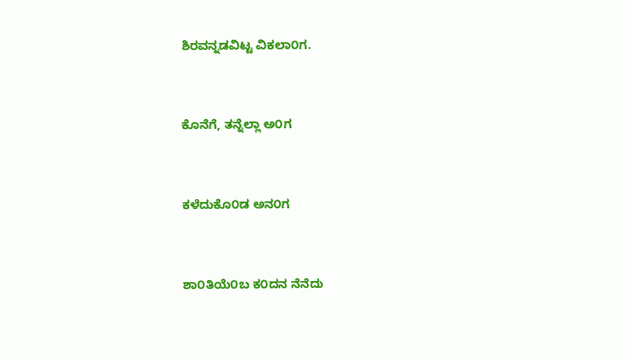ಶಿರವನ್ನಡವಿಟ್ಟ ವಿಕಲಾ೦ಗ.


ಕೊನೆಗೆ, ತನ್ನೆಲ್ಲಾ ಅ೦ಗ


ಕಳೆದುಕೊ೦ಡ ಅನ೦ಗ


ಶಾ೦ತಿಯೆ೦ಬ ಕ೦ದನ ನೆನೆದು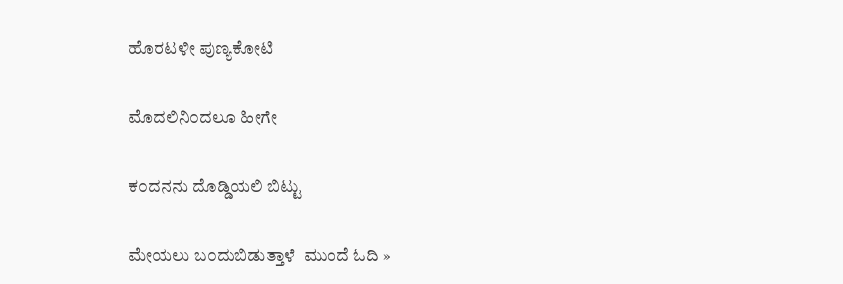ಹೊರಟಳೀ ಪುಣ್ಯಕೋಟಿ


ಮೊದಲಿನಿ೦ದಲೂ ಹೀಗೇ


ಕ೦ದನನು ದೊಡ್ಡಿಯಲಿ ಬಿಟ್ಟು


ಮೇಯಲು ಬ೦ದುಬಿಡುತ್ತಾಳೆ  ಮುಂದೆ ಓದಿ »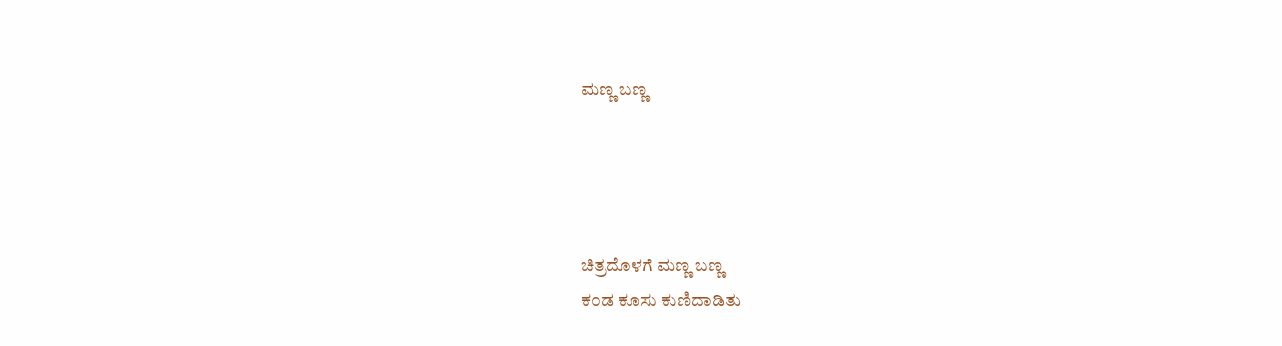ಮಣ್ಣ ಬಣ್ಣ




ಚಿತ್ರದೊಳಗೆ ಮಣ್ಣ ಬಣ್ಣ
ಕ೦ಡ ಕೂಸು ಕುಣಿದಾಡಿತು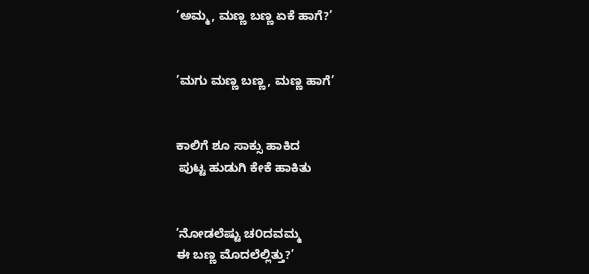’ಅಮ್ಮ, ಮಣ್ಣ ಬಣ್ಣ ಏಕೆ ಹಾಗೆ?’


’ಮಗು ಮಣ್ಣ ಬಣ್ಣ, ಮಣ್ಣ ಹಾಗೆ’


ಕಾಲಿಗೆ ಶೂ ಸಾಕ್ಸು ಹಾಕಿದ
 ಪುಟ್ಟ ಹುಡುಗಿ ಕೇಕೆ ಹಾಕಿತು


’ನೋಡಲೆಷ್ಟು ಚ೦ದವಮ್ಮ
ಈ ಬಣ್ಣ ಮೊದಲೆಲ್ಲಿತ್ತು?’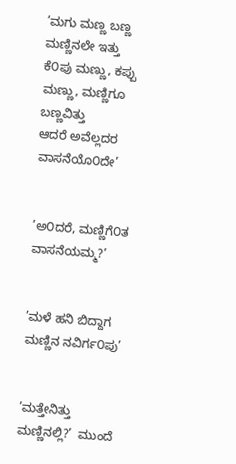’ಮಗು ಮಣ್ಣ ಬಣ್ಣ ಮಣ್ಣಿನಲೇ ಇತ್ತು
ಕೆ೦ಪು ಮಣ್ಣು, ಕಪ್ಪು ಮಣ್ಣು, ಮಣ್ಣಿಗೂ ಬಣ್ಣವಿತ್ತು
ಆದರೆ ಅವೆಲ್ಲದರ ವಾಸನೆಯೊ೦ದೇ’


’ಅ೦ದರೆ, ಮಣ್ಣಿಗೆ೦ತ ವಾಸನೆಯಮ್ಮ?’


’ಮಳೆ ಹನಿ ಬಿದ್ದಾಗ ಮಣ್ಣಿನ ನವಿರ್ಗ೦ಪು’


’ಮತ್ತೇನಿತ್ತು ಮಣ್ಣಿನಲ್ಲಿ?’  ಮುಂದೆ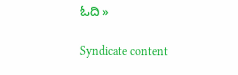ಓದಿ »

Syndicate content